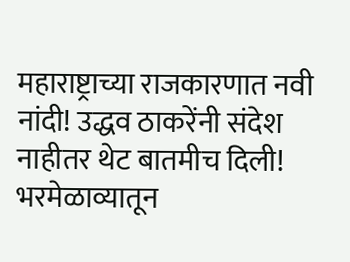महाराष्ट्राच्या राजकारणात नवी नांदी! उद्धव ठाकरेंनी संदेश नाहीतर थेट बातमीच दिली! भरमेळाव्यातून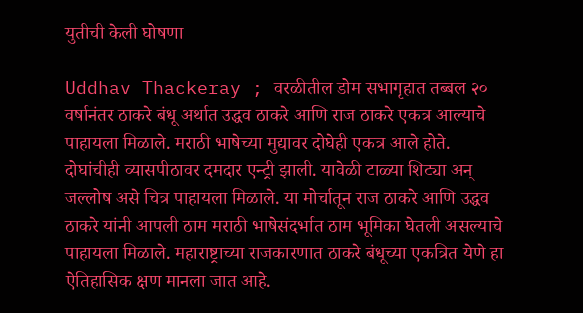युतीची केली घोषणा

Uddhav Thackeray ; वरळीतील डोम सभागृहात तब्बल २० वर्षानंतर ठाकरे बंधू अर्थात उद्धव ठाकरे आणि राज ठाकरे एकत्र आल्याचे पाहायला मिळाले. मराठी भाषेच्या मुद्यावर दोघेही एकत्र आले होते. दोघांचीही व्यासपीठावर दमदार एन्ट्री झाली. यावेळी टाळ्या शिट्या अन् जल्लोष असे चित्र पाहायला मिळाले. या मोर्चातून राज ठाकरे आणि उद्धव ठाकरे यांनी आपली ठाम मराठी भाषेसंदर्भात ठाम भूमिका घेतली असल्याचे पाहायला मिळाले. महाराष्ट्राच्या राजकारणात ठाकरे बंधूच्या एकत्रित येणे हा ऐतिहासिक क्षण मानला जात आहे.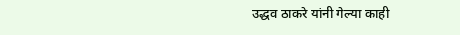उद्धव ठाकरे यांनी गेल्या काही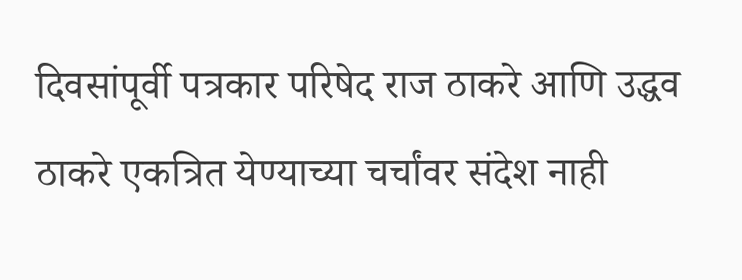दिवसांपूर्वी पत्रकार परिषेद राज ठाकरे आणि उद्धव ठाकरे एकत्रित येण्याच्या चर्चांवर संदेश नाही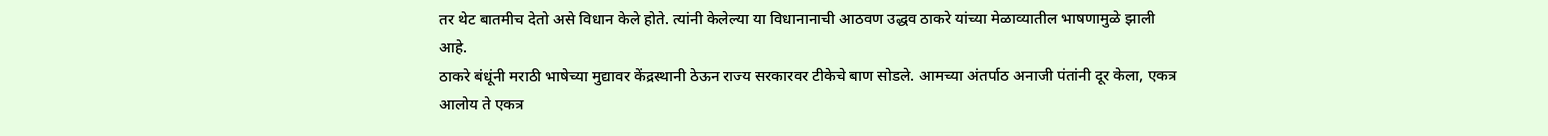तर थेट बातमीच देतो असे विधान केले होते. त्यांनी केलेल्या या विधानानाची आठवण उद्धव ठाकरे यांच्या मेळाव्यातील भाषणामुळे झाली आहे.
ठाकरे बंधूंनी मराठी भाषेच्या मुद्यावर केंद्रस्थानी ठेऊन राज्य सरकारवर टीकेचे बाण सोडले. आमच्या अंतर्पाठ अनाजी पंतांनी दूर केला, एकत्र आलोय ते एकत्र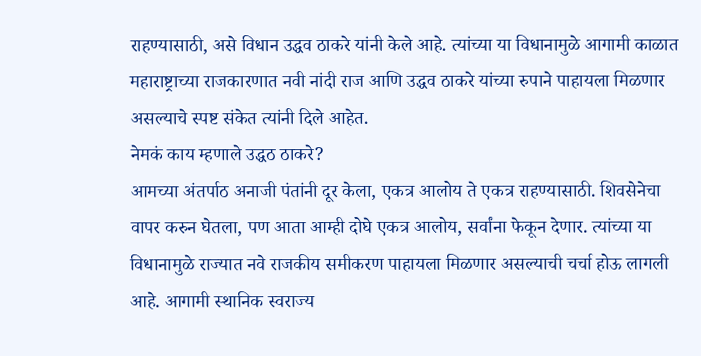राहण्यासाठी, असे विधान उद्धव ठाकरे यांनी केले आहे. त्यांच्या या विधानामुळे आगामी काळात महाराष्ट्राच्या राजकारणात नवी नांदी राज आणि उद्धव ठाकरे यांच्या रुपाने पाहायला मिळणार असल्याचे स्पष्ट संकेत त्यांनी दिले आहेत.
नेमकं काय म्हणाले उद्धठ ठाकरे?
आमच्या अंतर्पाठ अनाजी पंतांनी दूर केला, एकत्र आलोय ते एकत्र राहण्यासाठी. शिवसेनेचा वापर करुन घेतला, पण आता आम्ही दोघे एकत्र आलोय, सर्वांना फेकून देणार. त्यांच्या या विधानामुळे राज्यात नवे राजकीय समीकरण पाहायला मिळणार असल्याची चर्चा होऊ लागली आहे. आगामी स्थानिक स्वराज्य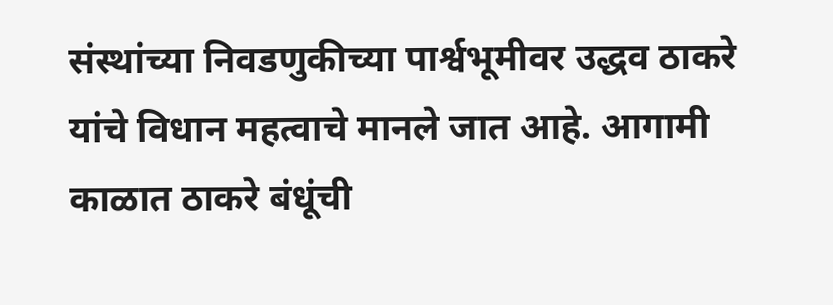संस्थांच्या निवडणुकीच्या पार्श्वभूमीवर उद्धव ठाकरे यांचे विधान महत्वाचे मानले जात आहे. आगामी काळात ठाकरे बंधूंची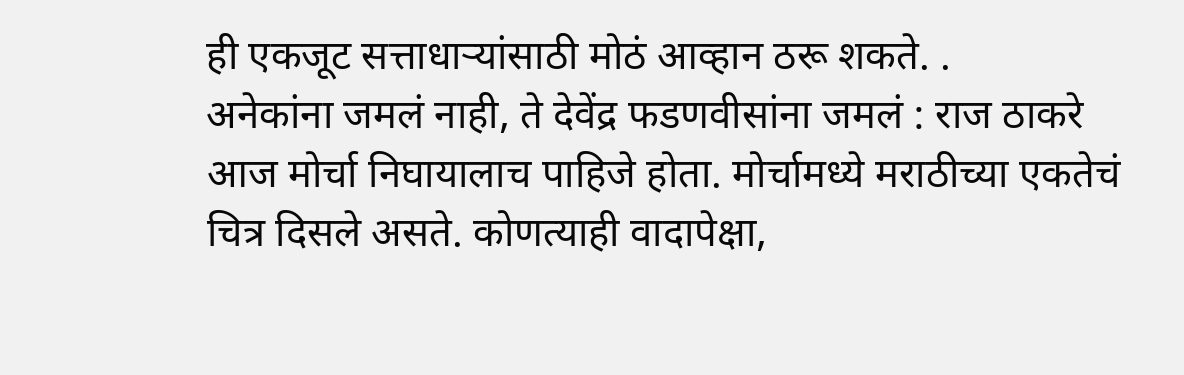ही एकजूट सत्ताधाऱ्यांसाठी मोठं आव्हान ठरू शकते. .
अनेकांना जमलं नाही, ते देवेंद्र फडणवीसांना जमलं : राज ठाकरे
आज मोर्चा निघायालाच पाहिजे होता. मोर्चामध्ये मराठीच्या एकतेचं चित्र दिसले असते. कोणत्याही वादापेक्षा,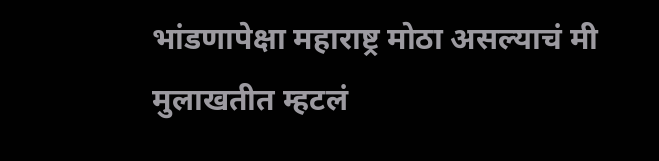भांडणापेक्षा महाराष्ट्र मोठा असल्याचं मी मुलाखतीत म्हटलं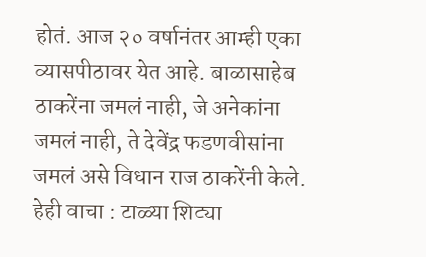होतं. आज २० वर्षानंतर आम्ही एका व्यासपीठावर येत आहे. बाळासाहेब ठाकरेंना जमलं नाही, जे अनेकांना जमलं नाही, ते देवेंद्र फडणवीसांना जमलं असे विधान राज ठाकरेंनी केले.
हेही वाचा : टाळ्या शिट्या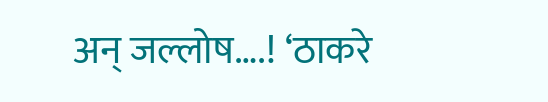अन् जल्लोष….! ‘ठाकरे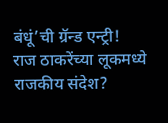बंधूं’ची ग्रॅन्ड एन्ट्री! राज ठाकरेंच्या लूकमध्ये राजकीय संदेश?